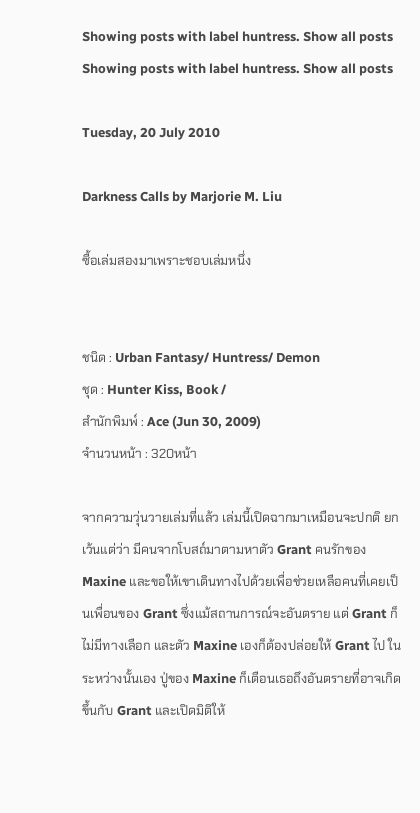Showing posts with label huntress. Show all posts
Showing posts with label huntress. Show all posts

Tuesday, 20 July 2010

Darkness Calls by Marjorie M. Liu

ซื้อเล่มสองมาเพราะชอบเล่มหนึ่ง


ชนิด : Urban Fantasy/ Huntress/ Demon
ชุด : Hunter Kiss, Book /
สำนักพิมพ์ : Ace (Jun 30, 2009)
จำนวนหน้า : 320หน้า

จากความวุ่นวายเล่มที่แล้ว เล่มนี้เปิดฉากมาเหมือนจะปกติ ยกเว้นแต่ว่า มีคนจากโบสถ์มาตามหาตัว Grant คนรักของ Maxine และขอให้เขาเดินทางไปด้วยเพื่อช่วยเหลือคนที่เคยเป็นเพื่อนของ Grant ซึ่งแม้สถานการณ์จะอันตราย แต่ Grant ก็ไม่มีทางเลือก และตัว Maxine เองก็ต้องปล่อยให้ Grant ไป ในระหว่างนั้นเอง ปู่ของ Maxine ก็เตือนเธอถึงอันตรายที่อาจเกิดขึ้นกับ Grant และเปิดมิติให้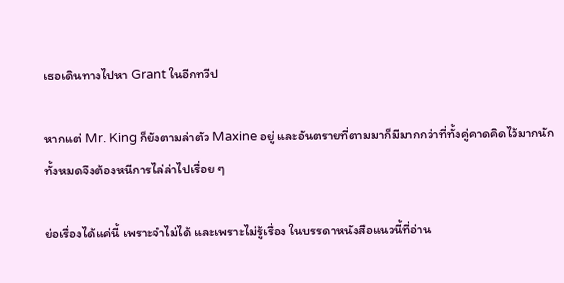เธอเดินทางไปหา Grant ในอีกทวีป

หากแต่ Mr. King ก็ยังตามล่าตัว Maxine อยู่ และอันตรายที่ตามมาก็มีมากกว่าที่ทั้งคู่คาดคิดไว้มากนัก ทั้งหมดจึงต้องหนีการไล่ล่าไปเรื่อย ๆ

ย่อเรื่องได้แค่นี้ เพราะจำไม่ได้ และเพราะไม่รู้เรื่อง ในบรรดาหนังสือแนวนี้ที่อ่าน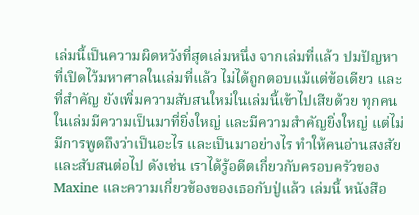เล่มนี้เป็นความผิดหวังที่สุดเล่มหนึ่ง จากเล่มที่แล้ว ปมปัญหาที่เปิดไว้มหาศาลในเล่มที่แล้ว ไม่ได้ถูกตอบแม้แต่ข้อเดียว และที่สำคัญ ยังเพิ่มความสับสนใหม่ในเล่มนี้เข้าไปเสียด้วย ทุกคนในเล่มมีความเป็นมาที่ยิ่งใหญ่ และมีความสำคัญยิ่งใหญ่ แต่ไม่มีการพูดถึงว่าเป็นอะไร และเป็นมาอย่างไร ทำให้คนอ่านสงสัยและสับสนต่อไป ดังเช่น เราได้รู้อดีตเกี่ยวกับครอบครัวของ Maxine และความเกี่ยวข้องของเธอกับปู่แล้ว เล่มนี้ หนังสือ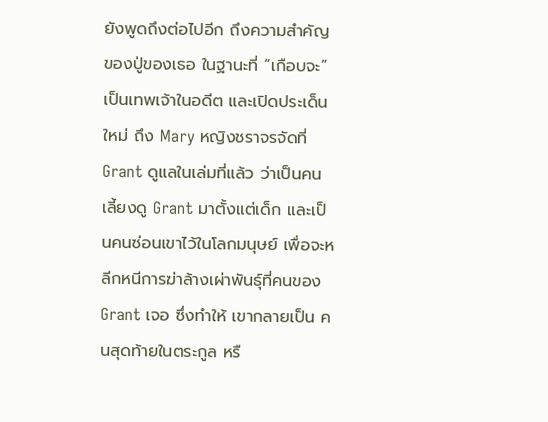ยังพูดถึงต่อไปอีก ถึงความสำคัญของปู่ของเธอ ในฐานะที่ “เกือบจะ” เป็นเทพเจ้าในอดีต และเปิดประเด็นใหม่ ถึง Mary หญิงชราจรจัดที่ Grant ดูแลในเล่มที่แล้ว ว่าเป็นคนเลี้ยงดู Grant มาตั้งแต่เด็ก และเป็นคนซ่อนเขาไว้ในโลกมนุษย์ เพื่อจะหลีกหนีการฆ่าล้างเผ่าพันธุ์ที่คนของ Grant เจอ ซึ่งทำให้ เขากลายเป็น คนสุดท้ายในตระกูล หรื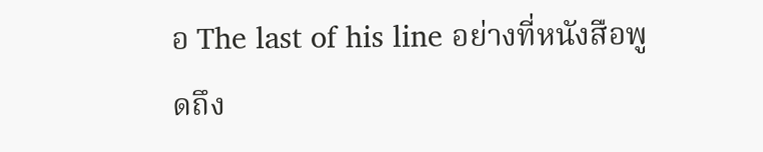อ The last of his line อย่างที่หนังสือพูดถึง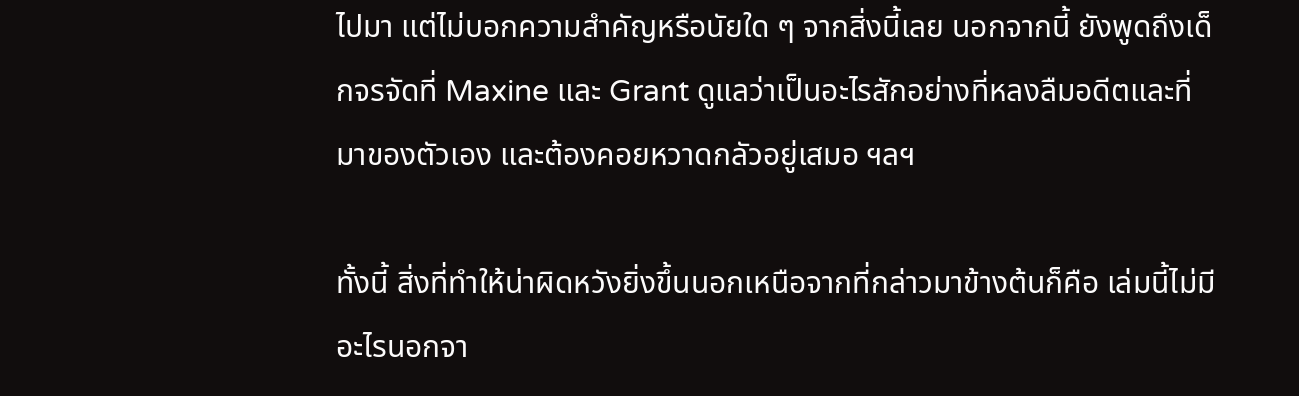ไปมา แต่ไม่บอกความสำคัญหรือนัยใด ๆ จากสิ่งนี้เลย นอกจากนี้ ยังพูดถึงเด็กจรจัดที่ Maxine และ Grant ดูแลว่าเป็นอะไรสักอย่างที่หลงลืมอดีตและที่มาของตัวเอง และต้องคอยหวาดกลัวอยู่เสมอ ฯลฯ

ทั้งนี้ สิ่งที่ทำให้น่าผิดหวังยิ่งขึ้นนอกเหนือจากที่กล่าวมาข้างต้นก็คือ เล่มนี้ไม่มีอะไรนอกจา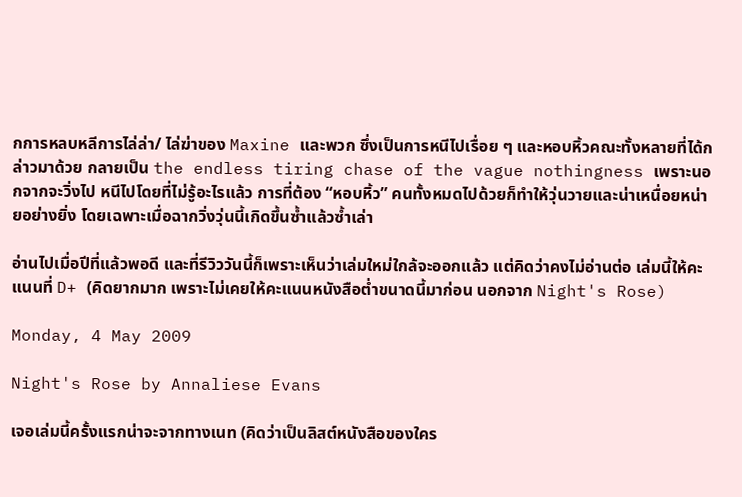กการหลบหลีการไล่ล่า/ ไล่ฆ่าของ Maxine และพวก ซึ่งเป็นการหนีไปเรื่อย ๆ และหอบหิ้วคณะทั้งหลายที่ได้กล่าวมาด้วย กลายเป็น the endless tiring chase of the vague nothingness เพราะนอกจากจะวิ่งไป หนีไปโดยที่ไม่รู้อะไรแล้ว การที่ต้อง “หอบหิ้ว” คนทั้งหมดไปด้วยก็ทำให้วุ่นวายและน่าเหนื่อยหน่ายอย่างยิ่ง โดยเฉพาะเมื่อฉากวิ่งวุ่นนี้เกิดขึ้นซ้ำแล้วซ้ำเล่า

อ่านไปเมื่อปีที่แล้วพอดี และที่รีวิววันนี้ก็เพราะเห็นว่าเล่มใหม่ใกล้จะออกแล้ว แต่คิดว่าคงไม่อ่านต่อ เล่มนี้ให้คะแนนที่ D+ (คิดยากมาก เพราะไม่เคยให้คะแนนหนังสือต่ำขนาดนี้มาก่อน นอกจาก Night's Rose)

Monday, 4 May 2009

Night's Rose by Annaliese Evans

เจอเล่มนี้ครั้งแรกน่าจะจากทางเนท (คิดว่าเป็นลิสต์หนังสือของใคร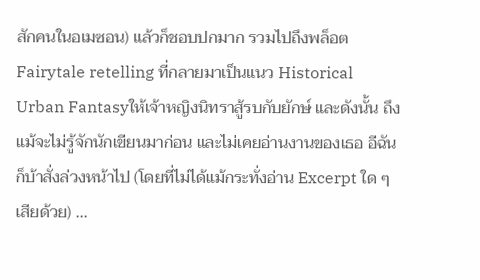สักคนในอเมซอน) แล้วก็ชอบปกมาก รวมไปถึงพล็อต Fairytale retelling ที่กลายมาเป็นแนว Historical Urban Fantasyให้เจ้าหญิงนิทราสู้รบกับยักษ์ และดังนั้น ถึงแม้จะไม่รู้จักนักเขียนมาก่อน และไม่เคยอ่านงานของเธอ อีฉันก็บ้าสั่งล่วงหน้าไป (โดยที่ไม่ได้แม้กระทั่งอ่าน Excerpt ใด ๆ เสียด้วย) ...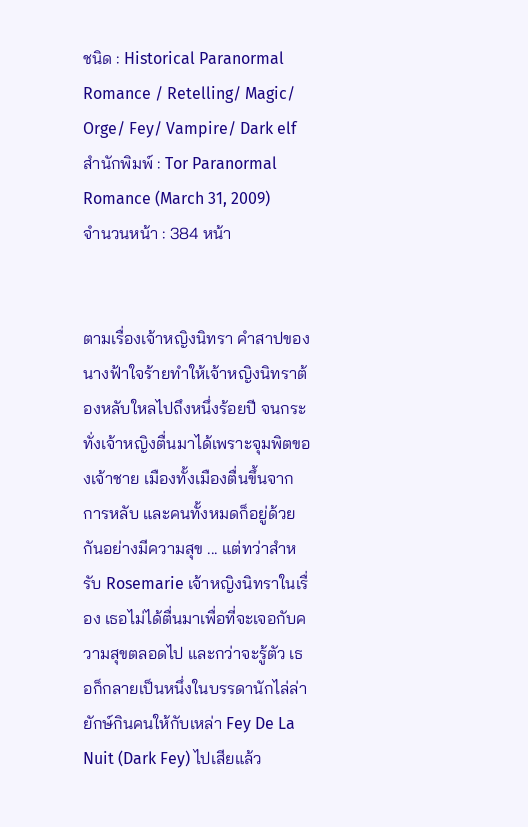ชนิด : Historical Paranormal Romance / Retelling/ Magic/ Orge/ Fey/ Vampire/ Dark elf
สำนักพิมพ์ : Tor Paranormal Romance (March 31, 2009)
จำนวนหน้า : 384 หน้า


ตามเรื่องเจ้าหญิงนิทรา คำสาปของนางฟ้าใจร้ายทำให้เจ้าหญิงนิทราต้องหลับใหลไปถึงหนึ่งร้อยปี จนกระทั่งเจ้าหญิงตื่นมาได้เพราะจุมพิตของเจ้าชาย เมืองทั้งเมืองตื่นขึ้นจากการหลับ และคนทั้งหมดก็อยู่ด้วยกันอย่างมีความสุข ... แต่ทว่าสำหรับ Rosemarie เจ้าหญิงนิทราในเรื่อง เธอไม่ได้ตื่นมาเพื่อที่จะเจอกับความสุขตลอดไป และกว่าจะรู้ตัว เธอก็กลายเป็นหนึ่งในบรรดานักไล่ล่ายักษ์กินคนให้กับเหล่า Fey De La Nuit (Dark Fey) ไปเสียแล้ว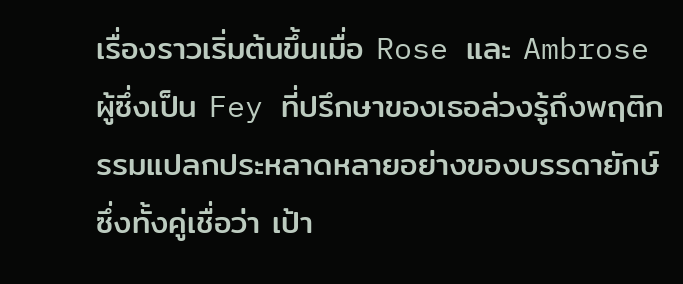เรื่องราวเริ่มต้นขึ้นเมื่อ Rose และ Ambrose ผู้ซึ่งเป็น Fey ที่ปรึกษาของเธอล่วงรู้ถึงพฤติกรรมแปลกประหลาดหลายอย่างของบรรดายักษ์ ซึ่งทั้งคู่เชื่อว่า เป้า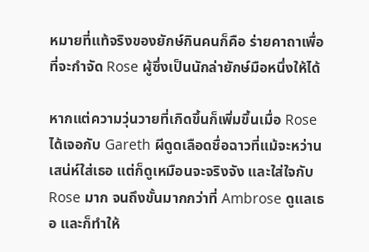หมายที่แท้จริงของยักษ์กินคนก็คือ ร่ายคาถาเพื่อที่จะกำจัด Rose ผู้ซึ่งเป็นนักล่ายักษ์มือหนึ่งให้ได้

หากแต่ความวุ่นวายที่เกิดขึ้นก็เพิ่มขึ้นเมื่อ Rose ได้เจอกับ Gareth ผีดูดเลือดชื่อฉาวที่แม้จะหว่านเสน่ห์ใส่เธอ แต่ก็ดูเหมือนจะจริงจัง และใส่ใจกับ Rose มาก จนถึงขั้นมากกว่าที่ Ambrose ดูแลเธอ และก็ทำให้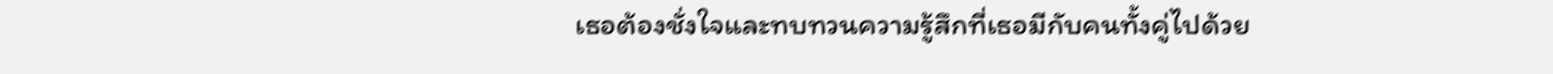เธอต้องชั่งใจและทบทวนความรู้สึกที่เธอมีกับคนทั้งคู่ไปด้วย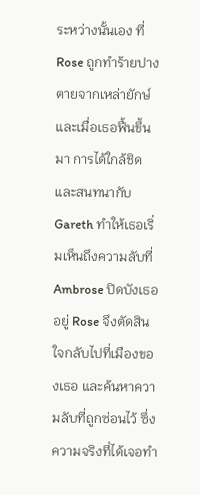ระหว่างนั้นเอง ที่ Rose ถูกทำร้ายปางตายจากเหล่ายักษ์ และเมื่อเธอฟื้นขึ้นมา การได้ใกล้ชิดและสนทนากับ Gareth ทำให้เธอเริ่มเห็นถึงความลับที่ Ambrose ปิดบังเธออยู่ Rose จึงตัดสินใจกลับไปที่เมืองของเธอ และค้นหาความลับที่ถูกซ่อนไว้ ซึ่งความจริงที่ได้เจอทำ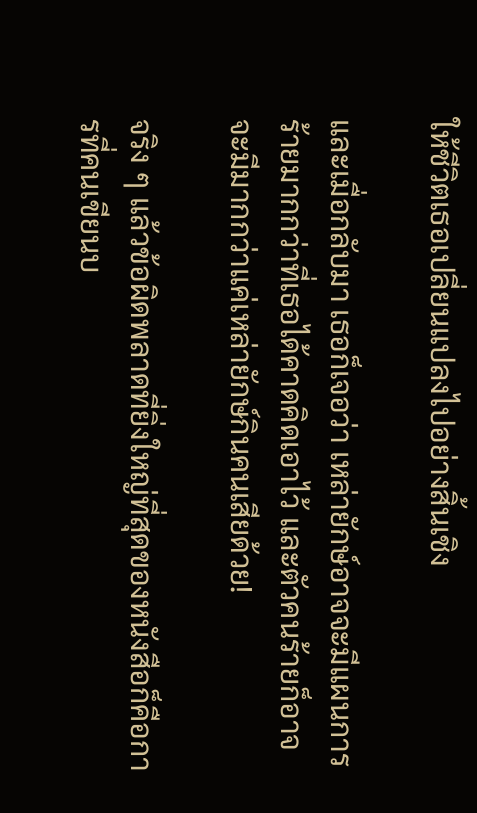ให้ชีวิตเธอเปลี่ยนแปลงไปอย่างสิ้นเชิง

และเมื่อกลับมา เธอก็เจอว่า เหล่ายักษ์อาจจะมีแผนการร้ายมากกว่าที่เธอได้คาดคิดเอาไว้ และตัวคนร้ายก็อาจจะมีมากกว่าแค่เหล่ายักษ์กินคนเสียด้วย!

จริง ๆ แล้วข้อผิดพลาดที่ยิ่งใหญ่ที่สุดของหนังสือก็คือการที่คนเขียนบ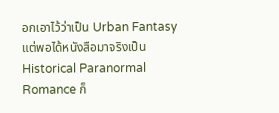อกเอาไว้ว่าเป็น Urban Fantasy แต่พอได้หนังสือมาจริงเป็น Historical Paranormal Romance ก็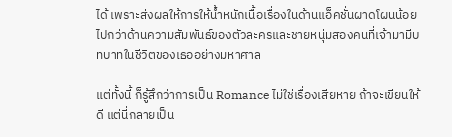ได้ เพราะส่งผลให้การให้น้ำหนักเนื้อเรื่องในด้านแอ็คชั่นผาดโผนน้อยไปกว่าด้านความสัมพันธ์ของตัวละครและชายหนุ่มสองคนที่เจ้ามามีบทบาทในชีวิตของเธออย่างมหาศาล

แต่ทั้งนี้ ก็รู้สึกว่าการเป็น Romance ไม่ใช่เรื่องเสียหาย ถ้าจะเขียนให้ดี แต่นี่กลายเป็น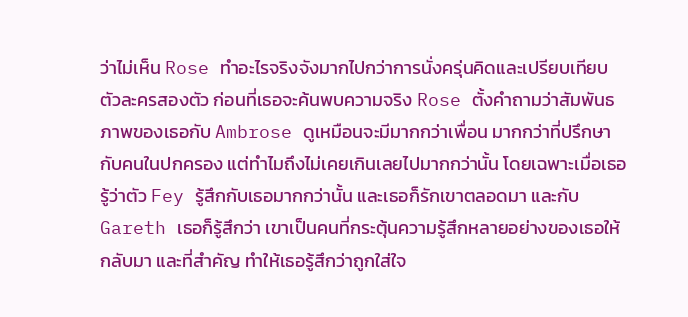ว่าไม่เห็น Rose ทำอะไรจริงจังมากไปกว่าการนั่งครุ่นคิดและเปรียบเทียบตัวละครสองตัว ก่อนที่เธอจะค้นพบความจริง Rose ตั้งคำถามว่าสัมพันธภาพของเธอกับ Ambrose ดูเหมือนจะมีมากกว่าเพื่อน มากกว่าที่ปรึกษากับคนในปกครอง แต่ทำไมถึงไม่เคยเกินเลยไปมากกว่านั้น โดยเฉพาะเมื่อเธอรู้ว่าตัว Fey รู้สึกกับเธอมากกว่านั้น และเธอก็รักเขาตลอดมา และกับ Gareth เธอก็รู้สึกว่า เขาเป็นคนที่กระตุ้นความรู้สึกหลายอย่างของเธอให้กลับมา และที่สำคัญ ทำให้เธอรู้สึกว่าถูกใส่ใจ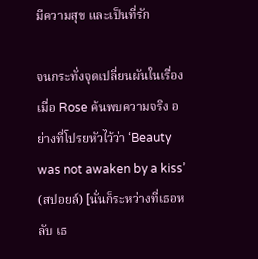มีความสุข และเป็นที่รัก

จนกระทั่งจุดเปลี่ยนผันในเรื่องเมื่อ Rose ค้นพบความจริง อย่างที่โปรยหัวไว้ว่า ‘Beauty was not awaken by a kiss’ (สปอยล์) [นั่นก็ระหว่างที่เธอหลับ เธ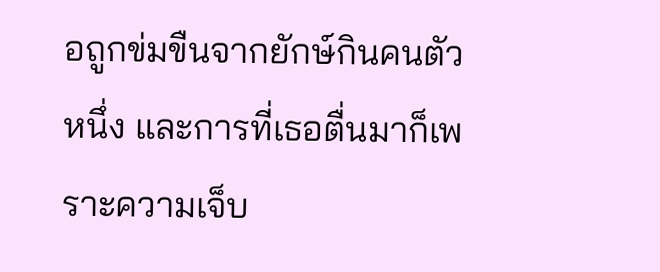อถูกข่มขืนจากยักษ์กินคนตัวหนึ่ง และการที่เธอตื่นมาก็เพราะความเจ็บ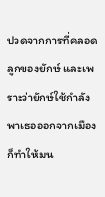ปวดจากการที่คลอดลูกของยักษ์ และเพราะว่ายักษ์ใช้กำลังพาเธอออกจากเมืองก็ทำให้มน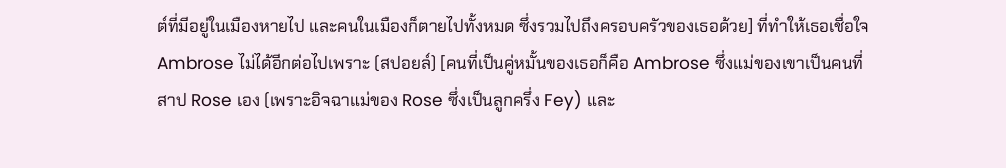ต์ที่มีอยู่ในเมืองหายไป และคนในเมืองก็ตายไปทั้งหมด ซึ่งรวมไปถึงครอบครัวของเธอด้วย] ที่ทำให้เธอเชื่อใจ Ambrose ไม่ได้อีกต่อไปเพราะ (สปอยล์) [คนที่เป็นคู่หมั้นของเธอก็คือ Ambrose ซึ่งแม่ของเขาเป็นคนที่สาป Rose เอง (เพราะอิจฉาแม่ของ Rose ซึ่งเป็นลูกครึ่ง Fey) และ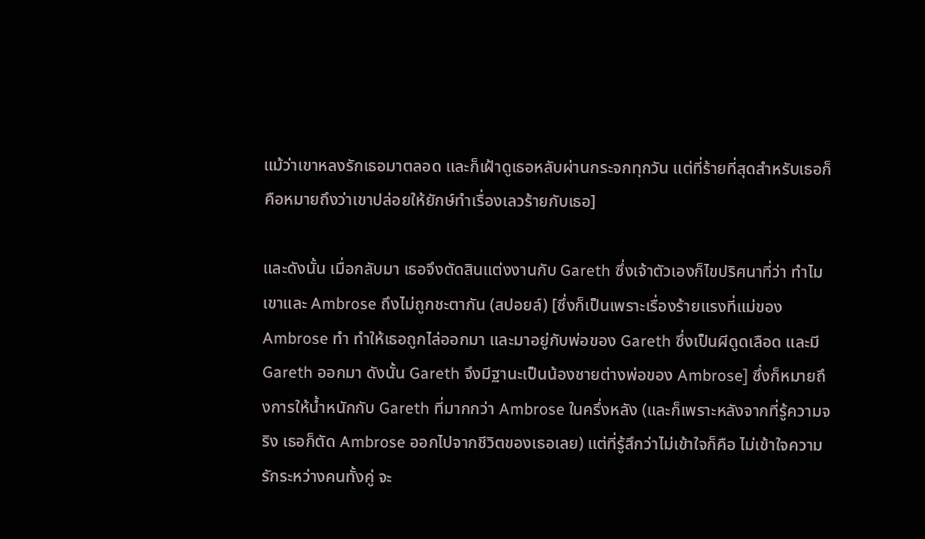แม้ว่าเขาหลงรักเธอมาตลอด และก็เฝ้าดูเธอหลับผ่านกระจกทุกวัน แต่ที่ร้ายที่สุดสำหรับเธอก็คือหมายถึงว่าเขาปล่อยให้ยักษ์ทำเรื่องเลวร้ายกับเธอ]

และดังนั้น เมื่อกลับมา เธอจึงตัดสินแต่งงานกับ Gareth ซึ่งเจ้าตัวเองก็ไขปริศนาที่ว่า ทำไมเขาและ Ambrose ถึงไม่ถูกชะตากัน (สปอยล์) [ซึ่งก็เป็นเพราะเรื่องร้ายแรงที่แม่ของ Ambrose ทำ ทำให้เธอถูกไล่ออกมา และมาอยู่กับพ่อของ Gareth ซึ่งเป็นผีดูดเลือด และมี Gareth ออกมา ดังนั้น Gareth จึงมีฐานะเป็นน้องชายต่างพ่อของ Ambrose] ซึ่งก็หมายถึงการให้น้ำหนักกับ Gareth ที่มากกว่า Ambrose ในครึ่งหลัง (และก็เพราะหลังจากที่รู้ความจริง เธอก็ตัด Ambrose ออกไปจากชีวิตของเธอเลย) แต่ที่รู้สึกว่าไม่เข้าใจก็คือ ไม่เข้าใจความรักระหว่างคนทั้งคู่ จะ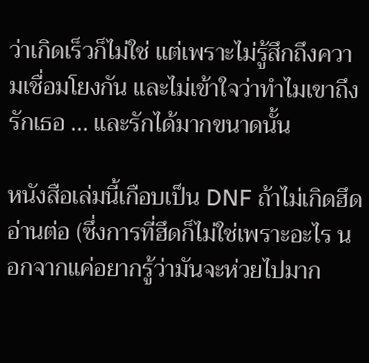ว่าเกิดเร็วก็ไม่ใช่ แต่เพราะไม่รู้สึกถึงความเชื่อมโยงกัน และไม่เข้าใจว่าทำไมเขาถึงรักเธอ ... และรักได้มากขนาดนั้น

หนังสือเล่มนี้เกือบเป็น DNF ถ้าไม่เกิดฮึดอ่านต่อ (ซึ่งการที่ฮึดก็ไม่ใช่เพราะอะไร นอกจากแค่อยากรู้ว่ามันจะห่วยไปมาก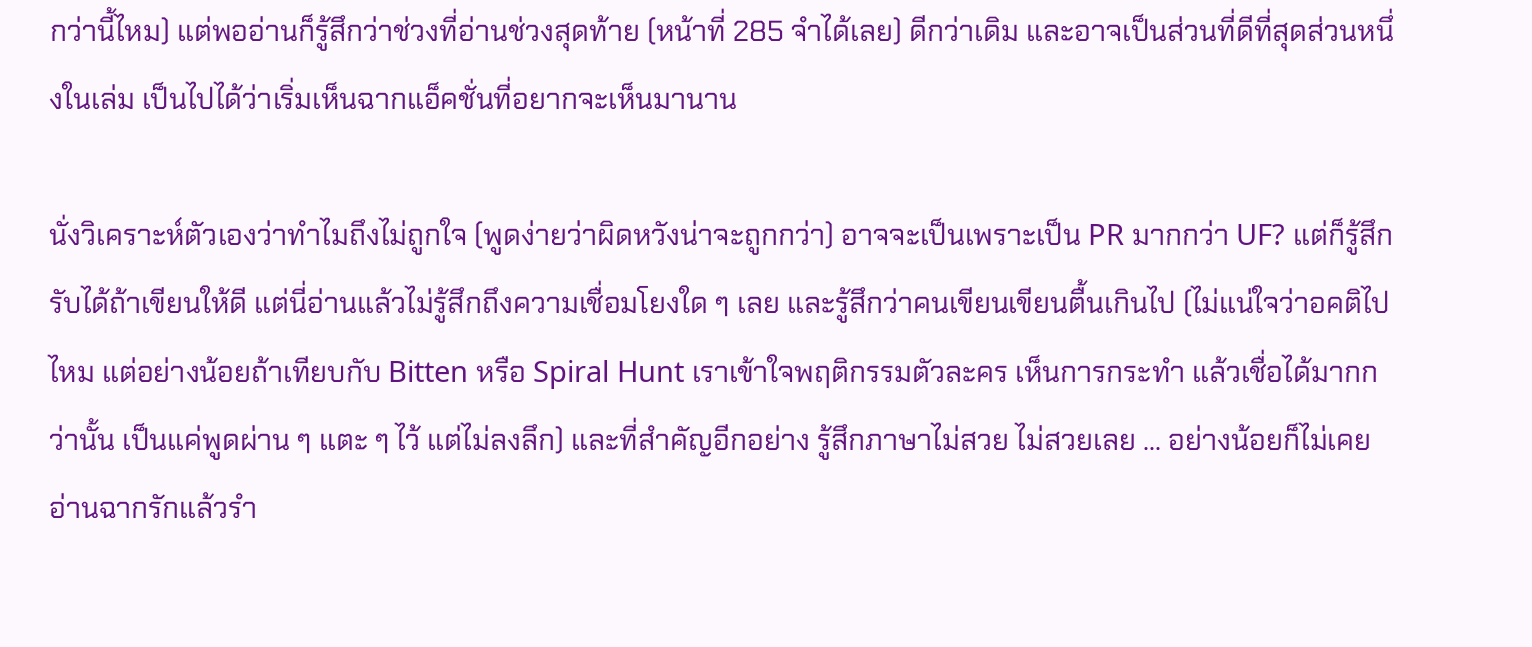กว่านี้ไหม) แต่พออ่านก็รู้สึกว่าช่วงที่อ่านช่วงสุดท้าย (หน้าที่ 285 จำได้เลย) ดีกว่าเดิม และอาจเป็นส่วนที่ดีที่สุดส่วนหนึ่งในเล่ม เป็นไปได้ว่าเริ่มเห็นฉากแอ็คชั่นที่อยากจะเห็นมานาน

นั่งวิเคราะห์ตัวเองว่าทำไมถึงไม่ถูกใจ (พูดง่ายว่าผิดหวังน่าจะถูกกว่า) อาจจะเป็นเพราะเป็น PR มากกว่า UF? แต่ก็รู้สึกรับได้ถ้าเขียนให้ดี แต่นี่อ่านแล้วไม่รู้สึกถึงความเชื่อมโยงใด ๆ เลย และรู้สึกว่าคนเขียนเขียนตื้นเกินไป (ไม่แน่ใจว่าอคติไปไหม แต่อย่างน้อยถ้าเทียบกับ Bitten หรือ Spiral Hunt เราเข้าใจพฤติกรรมตัวละคร เห็นการกระทำ แล้วเชื่อได้มากกว่านั้น เป็นแค่พูดผ่าน ๆ แตะ ๆ ไว้ แต่ไม่ลงลึก) และที่สำคัญอีกอย่าง รู้สึกภาษาไม่สวย ไม่สวยเลย ... อย่างน้อยก็ไม่เคยอ่านฉากรักแล้วรำ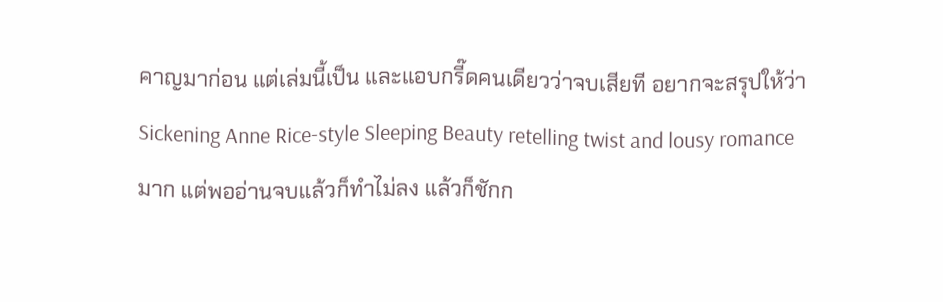คาญมาก่อน แต่เล่มนี้เป็น และแอบกรี๊ดคนเดียวว่าจบเสียที อยากจะสรุปให้ว่า Sickening Anne Rice-style Sleeping Beauty retelling twist and lousy romance มาก แต่พออ่านจบแล้วก็ทำไม่ลง แล้วก็ชักก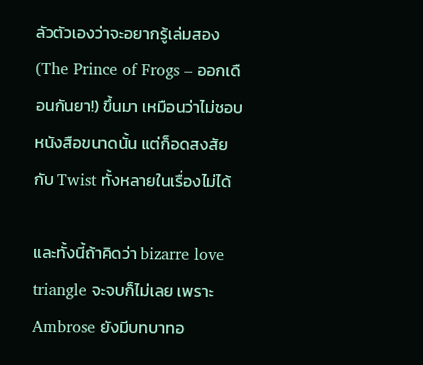ลัวตัวเองว่าจะอยากรู้เล่มสอง (The Prince of Frogs – ออกเดือนกันยา!) ขึ้นมา เหมือนว่าไม่ชอบหนังสือขนาดนั้น แต่ก็อดสงสัยกับ Twist ทั้งหลายในเรื่องไม่ได้

และทั้งนี้ถ้าคิดว่า bizarre love triangle จะจบก็ไม่เลย เพราะ Ambrose ยังมีบทบาทอ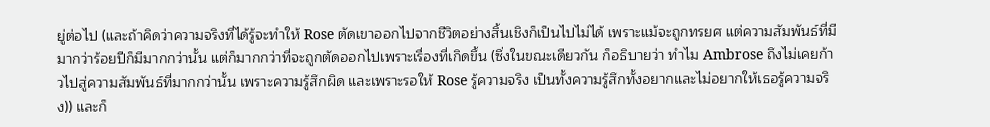ยู่ต่อไป (และถ้าคิดว่าความจริงที่ได้รู้จะทำให้ Rose ตัดเขาออกไปจากชีวิตอย่างสิ้นเชิงก็เป็นไปไม่ได้ เพราะแม้จะถูกทรยศ แต่ความสัมพันธ์ที่มีมากว่าร้อยปีก็มีมากกว่านั้น แต่ก็มากกว่าที่จะถูกตัดออกไปเพราะเรื่องที่เกิดขึ้น (ซึ่งในขณะเดียวกัน ก็อธิบายว่า ทำไม Ambrose ถึงไม่เคยก้าวไปสู่ความสัมพันธ์ที่มากกว่านั้น เพราะความรู้สึกผิด และเพราะรอให้ Rose รู้ความจริง เป็นทั้งความรู้สึกทั้งอยากและไม่อยากให้เธอรู้ความจริง)) และก็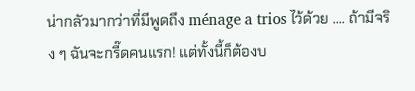น่ากลัวมากว่าที่มีพูดถึง ménage a trios ไว้ด้วย .... ถ้ามีจริง ๆ ฉันจะกรี๊ดคนแรก! แต่ทั้งนี้ก็ต้องบ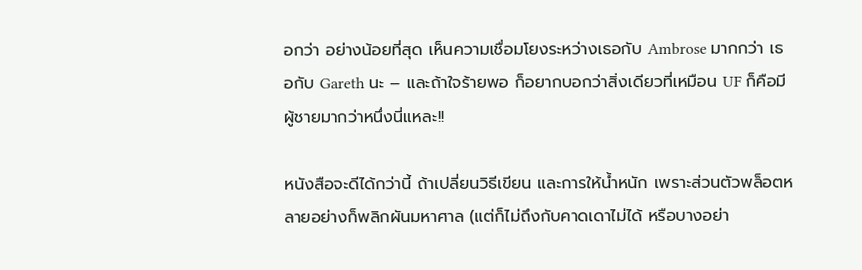อกว่า อย่างน้อยที่สุด เห็นความเชื่อมโยงระหว่างเธอกับ Ambrose มากกว่า เธอกับ Gareth นะ – และถ้าใจร้ายพอ ก็อยากบอกว่าสิ่งเดียวที่เหมือน UF ก็คือมีผู้ชายมากว่าหนึ่งนี่แหละ!!

หนังสือจะดีได้กว่านี้ ถ้าเปลี่ยนวิธีเขียน และการให้น้ำหนัก เพราะส่วนตัวพล็อตหลายอย่างก็พลิกผันมหาศาล (แต่ก็ไม่ถึงกับคาดเดาไม่ได้ หรือบางอย่า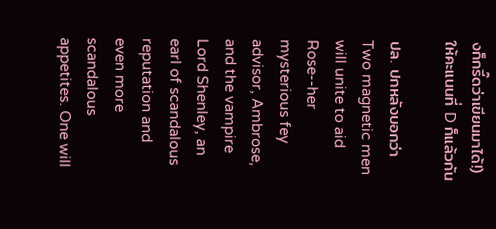งก็กรี๊ดว่าเขียนมาได้!) ให้คะแนนที่ D ก็แล้วกัน

ปล. ปกหลังบอกว่า
Two magnetic men will unite to aid Rose--her mysterious fey advisor, Ambrose, and the vampire Lord Shenley, an earl of scandalous reputation and even more scandalous appetites. One will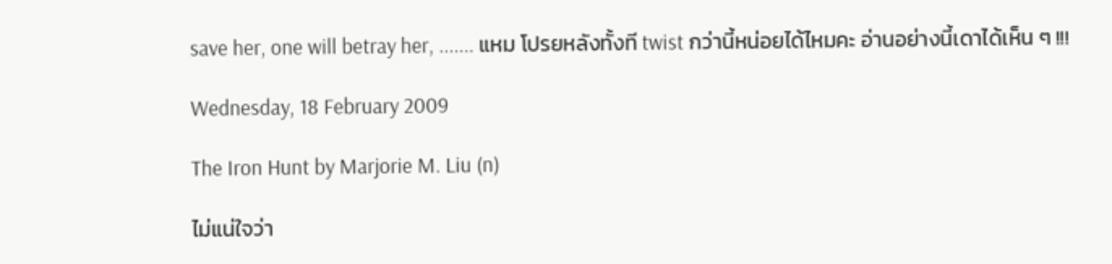save her, one will betray her, ....... แหม โปรยหลังทั้งที twist กว่านี้หน่อยได้ไหมคะ อ่านอย่างนี้เดาได้เห็น ๆ !!!

Wednesday, 18 February 2009

The Iron Hunt by Marjorie M. Liu (n)

ไม่แน่ใจว่า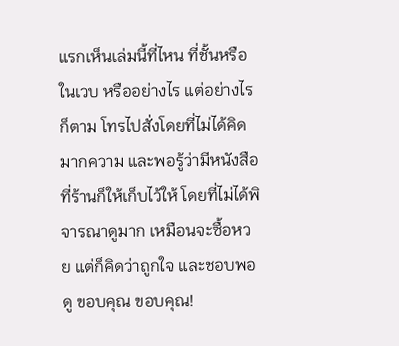แรกเห็นเล่มนี้ที่ไหน ที่ชั้นหรือในเวบ หรืออย่างไร แต่อย่างไรก็ตาม โทรไปสั่งโดยที่ไม่ได้คิดมากความ และพอรู้ว่ามีหนังสือที่ร้านก็ให้เก็บไว้ให้ โดยที่ไม่ได้พิจารณาดูมาก เหมือนจะซื้อหวย แต่ก็คิดว่าถูกใจ และชอบพอดู ขอบคุณ ขอบคุณ!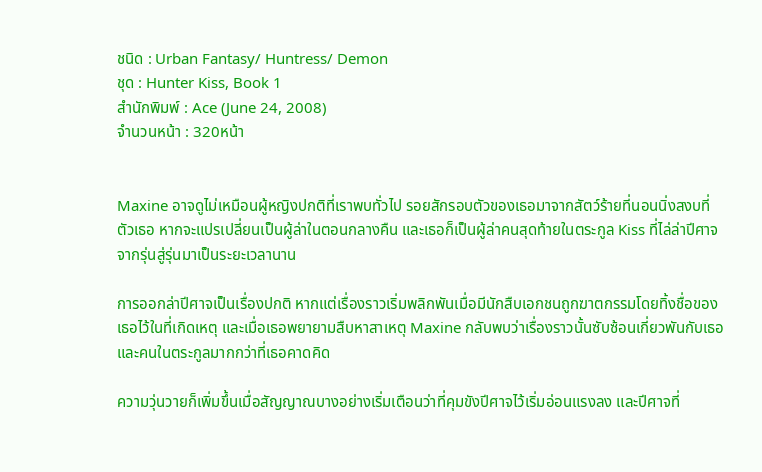ชนิด : Urban Fantasy/ Huntress/ Demon
ชุด : Hunter Kiss, Book 1
สำนักพิมพ์ : Ace (June 24, 2008)
จำนวนหน้า : 320หน้า


Maxine อาจดูไม่เหมือนผู้หญิงปกติที่เราพบทั่วไป รอยสักรอบตัวของเธอมาจากสัตว์ร้ายที่นอนนิ่งสงบที่ตัวเธอ หากจะแปรเปลี่ยนเป็นผู้ล่าในตอนกลางคืน และเธอก็เป็นผู้ล่าคนสุดท้ายในตระกูล Kiss ที่ไล่ล่าปีศาจจากรุ่นสู่รุ่นมาเป็นระยะเวลานาน

การออกล่าปีศาจเป็นเรื่องปกติ หากแต่เรื่องราวเริ่มพลิกพันเมื่อมีนักสืบเอกชนถูกฆาตกรรมโดยทิ้งชื่อของเธอไว้ในที่เกิดเหตุ และเมื่อเธอพยายามสืบหาสาเหตุ Maxine กลับพบว่าเรื่องราวนั้นซับซ้อนเกี่ยวพันกับเธอและคนในตระกูลมากกว่าที่เธอคาดคิด

ความวุ่นวายก็เพิ่มขึ้นเมื่อสัญญาณบางอย่างเริ่มเตือนว่าที่คุมขังปีศาจไว้เริ่มอ่อนแรงลง และปีศาจที่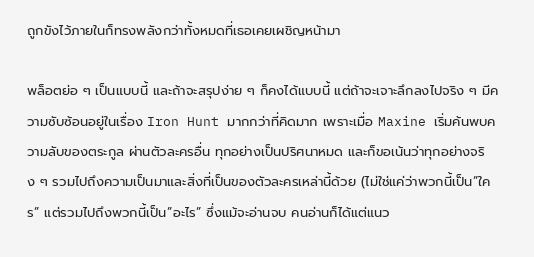ถูกขังไว้ภายในก็ทรงพลังกว่าทั้งหมดที่เธอเคยเผชิญหน้ามา

พล็อตย่อ ๆ เป็นแบบนี้ และถ้าจะสรุปง่าย ๆ ก็คงได้แบบนี้ แต่ถ้าจะเจาะลึกลงไปจริง ๆ มีความซับซ้อนอยู่ในเรื่อง Iron Hunt มากกว่าที่คิดมาก เพราะเมื่อ Maxine เริ่มค้นพบความลับของตระกูล ผ่านตัวละครอื่น ทุกอย่างเป็นปริศนาหมด และก็ขอเน้นว่าทุกอย่างจริง ๆ รวมไปถึงความเป็นมาและสิ่งที่เป็นของตัวละครเหล่านี้ด้วย (ไม่ใช่แค่ว่าพวกนี้เป็น”ใคร” แต่รวมไปถึงพวกนี้เป็น”อะไร” ซึ่งแม้จะอ่านจบ คนอ่านก็ได้แต่แนว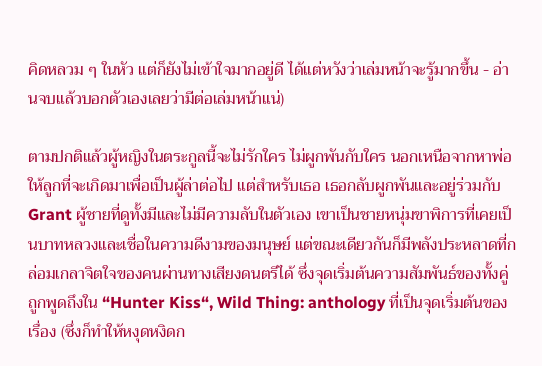คิดหลวม ๆ ในหัว แต่ก็ยังไม่เข้าใจมากอยู่ดี ได้แต่หวังว่าเล่มหน้าจะรู้มากขึ้น - อ่านจบแล้วบอกตัวเองเลยว่ามีต่อเล่มหน้าแน่)

ตามปกติแล้วผู้หญิงในตระกูลนี้จะไม่รักใคร ไม่ผูกพันกับใคร นอกเหนือจากหาพ่อให้ลูกที่จะเกิดมาเพื่อเป็นผู้ล่าต่อไป แต่สำหรับเธอ เธอกลับผูกพันและอยู่ร่วมกับ Grant ผู้ชายที่ดูทั้งมีและไม่มีความลับในตัวเอง เขาเป็นชายหนุ่มขาพิการที่เคยเป็นบาทหลวงและเชื่อในความดีงามของมนุษย์ แต่ขณะเดียวกันก็มีพลังประหลาดที่กล่อมเกลาจิตใจของคนผ่านทางเสียงดนตรีได้ ซึ่งจุดเริ่มต้นความสัมพันธ์ของทั้งคู่ถูกพูดถึงใน “Hunter Kiss“, Wild Thing: anthology ที่เป็นจุดเริ่มต้นของเรื่อง (ซึ่งก็ทำให้หงุดหงิดก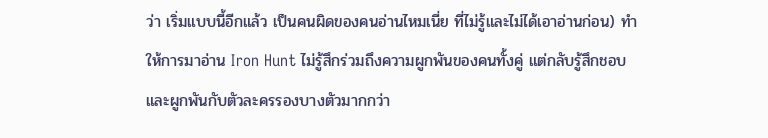ว่า เริ่มแบบนี้อีกแล้ว เป็นคนผิดของคนอ่านไหมเนี่ย ที่ไม่รู้และไม่ได้เอาอ่านก่อน) ทำให้การมาอ่าน Iron Hunt ไม่รู้สึกร่วมถึงความผูกพันของคนทั้งคู่ แต่กลับรู้สึกชอบและผูกพันกับตัวละครรองบางตัวมากกว่า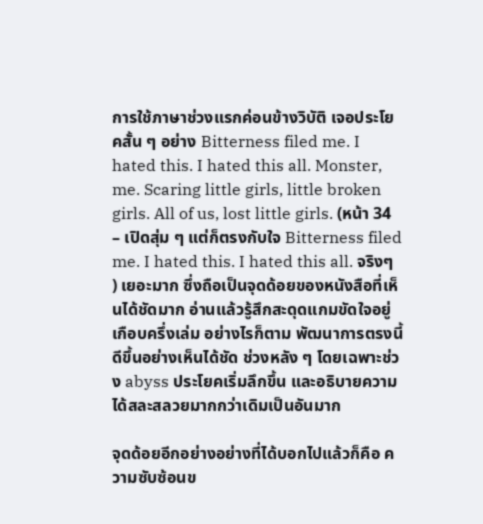การใช้ภาษาช่วงแรกค่อนข้างวิบัติ เจอประโยคสั้น ๆ อย่าง Bitterness filed me. I hated this. I hated this all. Monster, me. Scaring little girls, little broken girls. All of us, lost little girls. (หน้า 34 – เปิดสุ่ม ๆ แต่ก็ตรงกับใจ Bitterness filed me. I hated this. I hated this all. จริงๆ ) เยอะมาก ซึ่งถือเป็นจุดด้อยของหนังสือที่เห็นได้ชัดมาก อ่านแล้วรู้สึกสะดุดแกมขัดใจอยู่เกือบครึ่งเล่ม อย่างไรก็ตาม พัฒนาการตรงนี้ดีขึ้นอย่างเห็นได้ชัด ช่วงหลัง ๆ โดยเฉพาะช่วง abyss ประโยคเริ่มลึกขึ้น และอธิบายความได้สละสลวยมากกว่าเดิมเป็นอันมาก

จุดด้อยอีกอย่างอย่างที่ได้บอกไปแล้วก็คือ ความซับซ้อนข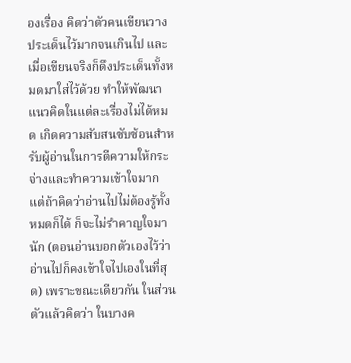องเรื่อง คิดว่าตัวคนเขียนวางประเด็นไว้มากจนเกินไป และเมื่อเขียนจริงก็ดึงประเด็นทั้งหมดมาใส่ไว้ด้วย ทำให้พัฒนาแนวคิดในแต่ละเรื่องไม่ได้หมด เกิดความสับสนซับซ้อนสำหรับผู้อ่านในการตีความให้กระจ่างและทำความเข้าใจมาก แต่ถ้าคิดว่าอ่านไปไม่ต้องรู้ทั้งหมดก็ได้ ก็จะไม่รำคาญใจมานัก (ตอนอ่านบอกตัวเองไว้ว่าอ่านไปก็คงเข้าใจไปเองในที่สุด) เพราะขณะเดียวกัน ในส่วนตัวแล้วคิดว่า ในบางค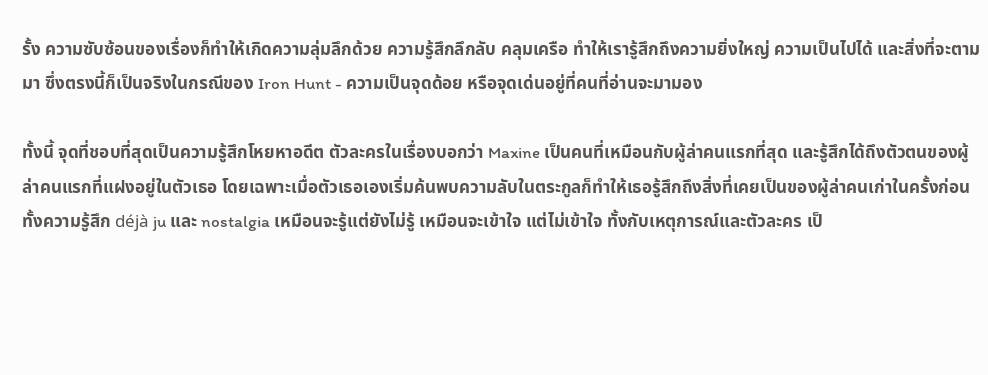รั้ง ความซับซ้อนของเรื่องก็ทำให้เกิดความลุ่มลึกด้วย ความรู้สึกลึกลับ คลุมเครือ ทำให้เรารู้สึกถึงความยิ่งใหญ่ ความเป็นไปได้ และสิ่งที่จะตามมา ซึ่งตรงนี้ก็เป็นจริงในกรณีของ Iron Hunt - ความเป็นจุดด้อย หรือจุดเด่นอยู่ที่คนที่อ่านจะมามอง

ทั้งนี้ จุดที่ชอบที่สุดเป็นความรู้สึกโหยหาอดีต ตัวละครในเรื่องบอกว่า Maxine เป็นคนที่เหมือนกับผู้ล่าคนแรกที่สุด และรู้สึกได้ถึงตัวตนของผู้ล่าคนแรกที่แฝงอยู่ในตัวเธอ โดยเฉพาะเมื่อตัวเธอเองเริ่มค้นพบความลับในตระกูลก็ทำให้เธอรู้สึกถึงสิ่งที่เคยเป็นของผู้ล่าคนเก่าในครั้งก่อน ทั้งความรู้สึก déjà ju และ nostalgia เหมือนจะรู้แต่ยังไม่รู้ เหมือนจะเข้าใจ แต่ไม่เข้าใจ ทั้งกับเหตุการณ์และตัวละคร เป็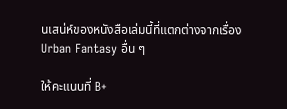นเสน่ห์ของหนังสือเล่มนี้ที่แตกต่างจากเรื่อง Urban Fantasy อื่น ๆ

ให้คะแนนที่ B+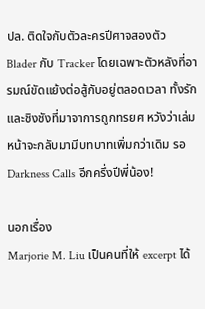ปล. ติดใจกับตัวละครปีศาจสองตัว Blader กับ Tracker โดยเฉพาะตัวหลังที่อารมณ์ขัดแย้งต่อสู้กับอยู่ตลอดเวลา ทั้งรักและชิงชังที่มาจาการถูกทรยศ หวังว่าเล่มหน้าจะกลับมามีบทบาทเพิ่มกว่าเดิม รอ Darkness Calls อีกครึ่งปีพี่น้อง!

นอกเรื่อง
Marjorie M. Liu เป็นคนที่ให้ excerpt ได้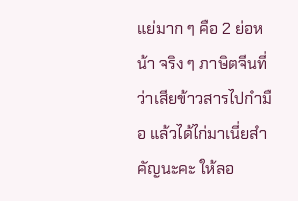แย่มาก ๆ คือ 2 ย่อหน้า จริง ๆ ภาษิตจีนที่ว่าเสียข้าวสารไปกำมือ แล้วได้ไก่มาเนี่ยสำคัญนะคะ ให้ลอ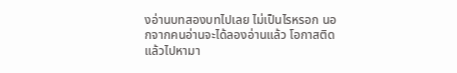งอ่านบทสองบทไปเลย ไม่เป็นไรหรอก นอกจากคนอ่านจะได้ลองอ่านแล้ว โอกาสติดแล้วไปหามา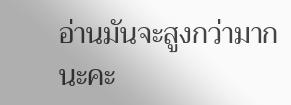อ่านมันจะสูงกว่ามากนะคะ